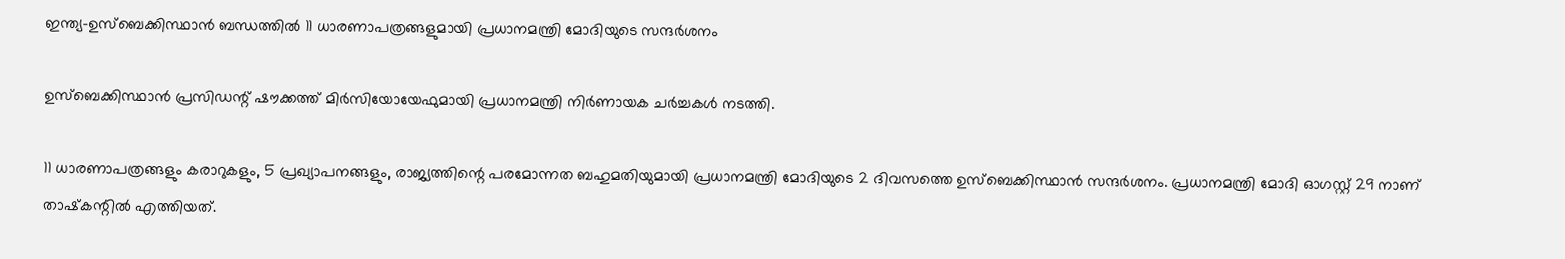ഇന്ത്യ-ഉസ്ബെക്കിസ്ഥാന്‍ ബന്ധത്തില്‍ 11 ധാരണാപത്രങ്ങളുമായി പ്രധാനമന്ത്രി മോദിയുടെ സന്ദര്‍ശനം

ഉസ്ബെക്കിസ്ഥാന്‍ പ്രസിഡന്റ് ഷൗക്കത്ത് മിര്‍സിയോയേഫുമായി പ്രധാനമന്ത്രി നിര്‍ണായക ചര്‍ച്ചകള്‍ നടത്തി.

11 ധാരണാപത്രങ്ങളും കരാറുകളും, 5 പ്രഖ്യാപനങ്ങളും, രാജ്യത്തിന്റെ പരമോന്നത ബഹുമതിയുമായി പ്രധാനമന്ത്രി മോദിയുടെ 2 ദിവസത്തെ ഉസ്‌ബെക്കിസ്ഥാന്‍ സന്ദര്‍ശനം. പ്രധാനമന്ത്രി മോദി ഓഗസ്റ്റ് 29 നാണ് താഷ്‌കന്റില്‍ എത്തിയത്.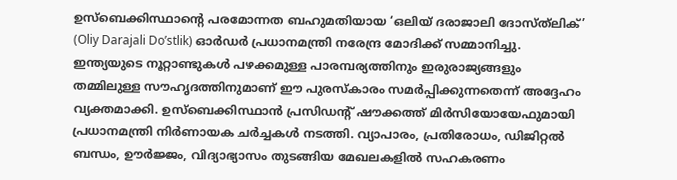ഉസ്ബെക്കിസ്ഥാന്റെ പരമോന്നത ബഹുമതിയായ ‘ഒലിയ് ദരാജാലി ദോസ്ത്‌ലിക്’ (Oliy Darajali Do’stlik) ഓര്‍ഡര്‍ പ്രധാനമന്ത്രി നരേന്ദ്ര മോദിക്ക് സമ്മാനിച്ചു. ഇന്ത്യയുടെ നൂറ്റാണ്ടുകള്‍ പഴക്കമുള്ള പാരമ്പര്യത്തിനും ഇരുരാജ്യങ്ങളും തമ്മിലുള്ള സൗഹൃദത്തിനുമാണ് ഈ പുരസ്‌കാരം സമര്‍പ്പിക്കുന്നതെന്ന് അദ്ദേഹം വ്യക്തമാക്കി. ഉസ്ബെക്കിസ്ഥാന്‍ പ്രസിഡന്റ് ഷൗക്കത്ത് മിര്‍സിയോയേഫുമായി പ്രധാനമന്ത്രി നിര്‍ണായക ചര്‍ച്ചകള്‍ നടത്തി. വ്യാപാരം, പ്രതിരോധം, ഡിജിറ്റല്‍ ബന്ധം, ഊര്‍ജ്ജം, വിദ്യാഭ്യാസം തുടങ്ങിയ മേഖലകളില്‍ സഹകരണം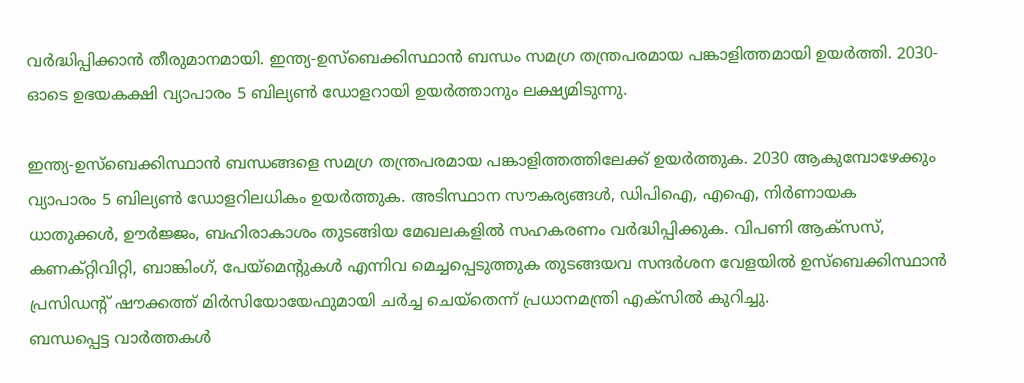വര്‍ദ്ധിപ്പിക്കാന്‍ തീരുമാനമായി. ഇന്ത്യ-ഉസ്ബെക്കിസ്ഥാന്‍ ബന്ധം സമഗ്ര തന്ത്രപരമായ പങ്കാളിത്തമായി ഉയര്‍ത്തി. 2030-ഓടെ ഉഭയകക്ഷി വ്യാപാരം 5 ബില്യണ്‍ ഡോളറായി ഉയര്‍ത്താനും ലക്ഷ്യമിടുന്നു.

ഇന്ത്യ-ഉസ്ബെക്കിസ്ഥാന്‍ ബന്ധങ്ങളെ സമഗ്ര തന്ത്രപരമായ പങ്കാളിത്തത്തിലേക്ക് ഉയര്‍ത്തുക. 2030 ആകുമ്പോഴേക്കും വ്യാപാരം 5 ബില്യണ്‍ ഡോളറിലധികം ഉയര്‍ത്തുക. അടിസ്ഥാന സൗകര്യങ്ങള്‍, ഡിപിഐ, എഐ, നിര്‍ണായക ധാതുക്കള്‍, ഊര്‍ജ്ജം, ബഹിരാകാശം തുടങ്ങിയ മേഖലകളില്‍ സഹകരണം വര്‍ദ്ധിപ്പിക്കുക. വിപണി ആക്സസ്, കണക്റ്റിവിറ്റി, ബാങ്കിംഗ്, പേയ്മെന്റുകള്‍ എന്നിവ മെച്ചപ്പെടുത്തുക തുടങ്ങയവ സന്ദര്‍ശന വേളയില്‍ ഉസ്ബെക്കിസ്ഥാന്‍ പ്രസിഡന്റ് ഷൗക്കത്ത് മിര്‍സിയോയേഫുമായി ചര്‍ച്ച ചെയ്‌തെന്ന് പ്രധാനമന്ത്രി എക്‌സില്‍ കുറിച്ചു.
ബന്ധപ്പെട്ട വാര്‍ത്തകള്‍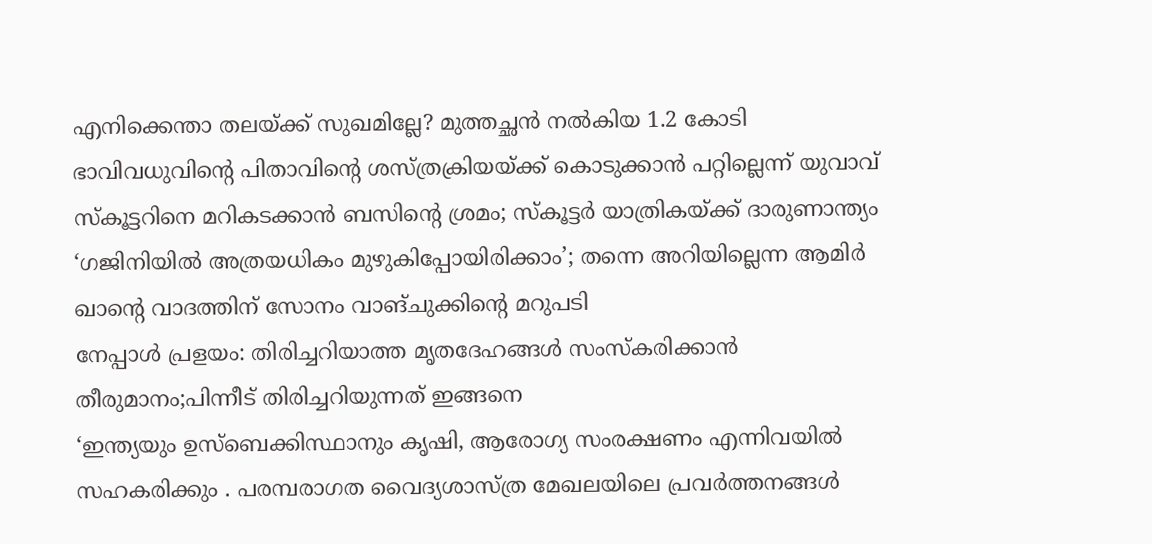എനിക്കെന്താ തലയ്ക്ക് സുഖമില്ലേ? മുത്തച്ഛന്‍ നല്‍കിയ 1.2 കോടി ഭാവിവധുവിന്റെ പിതാവിന്റെ ശസ്ത്രക്രിയയ്ക്ക് കൊടുക്കാന്‍ പറ്റില്ലെന്ന് യുവാവ്
സ്‌കൂട്ടറിനെ മറികടക്കാന്‍ ബസിന്റെ ശ്രമം; സ്‌കൂട്ടര്‍ യാത്രികയ്ക്ക് ദാരുണാന്ത്യം
‘ഗജിനിയില്‍ അത്രയധികം മുഴുകിപ്പോയിരിക്കാം’; തന്നെ അറിയില്ലെന്ന ആമിര്‍ ഖാന്റെ വാദത്തിന് സോനം വാങ്ചുക്കിന്റെ മറുപടി
നേപ്പാള്‍ പ്രളയം: തിരിച്ചറിയാത്ത മൃതദേഹങ്ങള്‍ സംസ്‌കരിക്കാന്‍ തീരുമാനം;പിന്നീട് തിരിച്ചറിയുന്നത് ഇങ്ങനെ
‘ഇന്ത്യയും ഉസ്‌ബെക്കിസ്ഥാനും കൃഷി, ആരോഗ്യ സംരക്ഷണം എന്നിവയില്‍ സഹകരിക്കും . പരമ്പരാഗത വൈദ്യശാസ്ത്ര മേഖലയിലെ പ്രവര്‍ത്തനങ്ങള്‍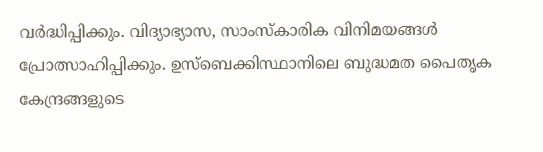വര്‍ദ്ധിപ്പിക്കും. വിദ്യാഭ്യാസ, സാംസ്‌കാരിക വിനിമയങ്ങള്‍ പ്രോത്സാഹിപ്പിക്കും. ഉസ്‌ബെക്കിസ്ഥാനിലെ ബുദ്ധമത പൈതൃക കേന്ദ്രങ്ങളുടെ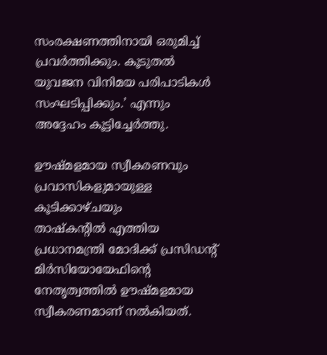സംരക്ഷണത്തിനായി ഒരുമിച്ച് പ്രവര്‍ത്തിക്കും. കൂടുതല്‍ യുവജന വിനിമയ പരിപാടികള്‍ സംഘടിപ്പിക്കും.’ എന്നും അദ്ദേഹം കൂട്ടിച്ചേര്‍ത്തു.

ഊഷ്മളമായ സ്വീകരണവും പ്രവാസികളുമായുള്ള കൂടിക്കാഴ്ചയും
താഷ്‌കന്റില്‍ എത്തിയ പ്രധാനമന്ത്രി മോദിക്ക് പ്രസിഡന്റ് മിര്‍സിയോയേഫിന്റെ നേതൃത്വത്തില്‍ ഊഷ്മളമായ സ്വീകരണമാണ് നല്‍കിയത്.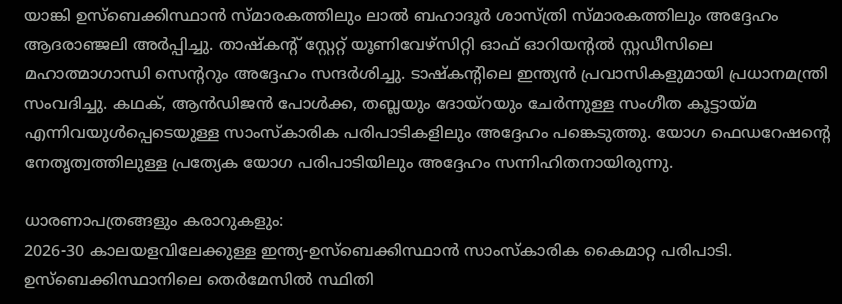യാങ്കി ഉസ്ബെക്കിസ്ഥാന്‍ സ്മാരകത്തിലും ലാല്‍ ബഹാദൂര്‍ ശാസ്ത്രി സ്മാരകത്തിലും അദ്ദേഹം ആദരാഞ്ജലി അര്‍പ്പിച്ചു. താഷ്‌കന്റ് സ്റ്റേറ്റ് യൂണിവേഴ്‌സിറ്റി ഓഫ് ഓറിയന്റല്‍ സ്റ്റഡീസിലെ മഹാത്മാഗാന്ധി സെന്ററും അദ്ദേഹം സന്ദര്‍ശിച്ചു. ടാഷ്‌കന്റിലെ ഇന്ത്യന്‍ പ്രവാസികളുമായി പ്രധാനമന്ത്രി സംവദിച്ചു. കഥക്, ആന്‍ഡിജന്‍ പോള്‍ക്ക, തബ്ലയും ദോയ്റയും ചേര്‍ന്നുള്ള സംഗീത കൂട്ടായ്മ എന്നിവയുള്‍പ്പെടെയുള്ള സാംസ്‌കാരിക പരിപാടികളിലും അദ്ദേഹം പങ്കെടുത്തു. യോഗ ഫെഡറേഷന്റെ നേതൃത്വത്തിലുള്ള പ്രത്യേക യോഗ പരിപാടിയിലും അദ്ദേഹം സന്നിഹിതനായിരുന്നു.

ധാരണാപത്രങ്ങളും കരാറുകളും:
2026-30 കാലയളവിലേക്കുള്ള ഇന്ത്യ-ഉസ്ബെക്കിസ്ഥാന്‍ സാംസ്‌കാരിക കൈമാറ്റ പരിപാടി.
ഉസ്ബെക്കിസ്ഥാനിലെ തെര്‍മേസില്‍ സ്ഥിതി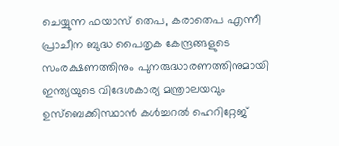ചെയ്യുന്ന ഫയാസ് തെപ, കരാതെപ എന്നീ പ്രാചീന ബുദ്ധ പൈതൃക കേന്ദ്രങ്ങളുടെ സംരക്ഷണത്തിനും പുനരുദ്ധാരണത്തിനുമായി ഇന്ത്യയുടെ വിദേശകാര്യ മന്ത്രാലയവും ഉസ്ബെക്കിസ്ഥാന്‍ കള്‍ച്ചറല്‍ ഹെറിറ്റേജ്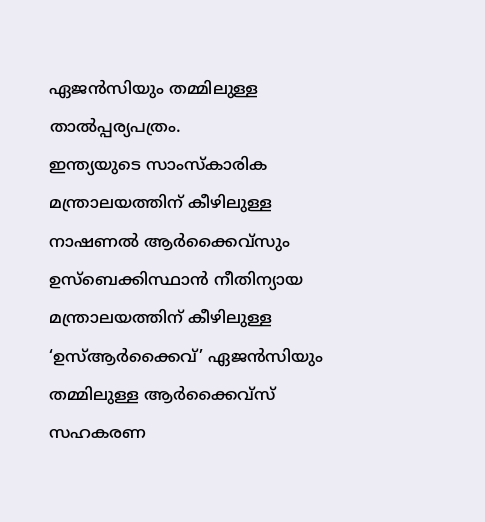ഏജന്‍സിയും തമ്മിലുള്ള താല്‍പ്പര്യപത്രം.
ഇന്ത്യയുടെ സാംസ്‌കാരിക മന്ത്രാലയത്തിന് കീഴിലുള്ള നാഷണല്‍ ആര്‍ക്കൈവ്‌സും ഉസ്ബെക്കിസ്ഥാന്‍ നീതിന്യായ മന്ത്രാലയത്തിന് കീഴിലുള്ള ‘ഉസ്ആര്‍ക്കൈവ്’ ഏജന്‍സിയും തമ്മിലുള്ള ആര്‍ക്കൈവ്‌സ് സഹകരണ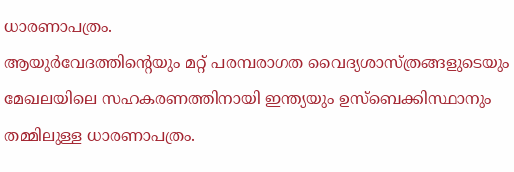ധാരണാപത്രം.
ആയുര്‍വേദത്തിന്റെയും മറ്റ് പരമ്പരാഗത വൈദ്യശാസ്ത്രങ്ങളുടെയും മേഖലയിലെ സഹകരണത്തിനായി ഇന്ത്യയും ഉസ്ബെക്കിസ്ഥാനും തമ്മിലുള്ള ധാരണാപത്രം.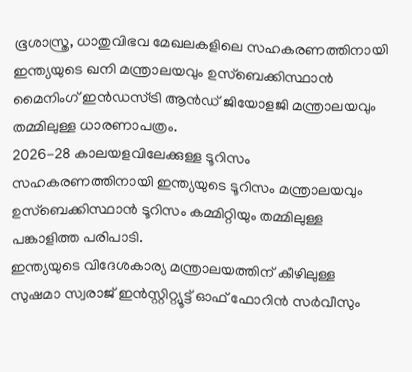ഭൂശാസ്ത്ര, ധാതുവിഭവ മേഖലകളിലെ സഹകരണത്തിനായി ഇന്ത്യയുടെ ഖനി മന്ത്രാലയവും ഉസ്ബെക്കിസ്ഥാന്‍ മൈനിംഗ് ഇന്‍ഡസ്ട്രി ആന്‍ഡ് ജിയോളജി മന്ത്രാലയവും തമ്മിലുള്ള ധാരണാപത്രം.
2026-28 കാലയളവിലേക്കുള്ള ടൂറിസം സഹകരണത്തിനായി ഇന്ത്യയുടെ ടൂറിസം മന്ത്രാലയവും ഉസ്ബെക്കിസ്ഥാന്‍ ടൂറിസം കമ്മിറ്റിയും തമ്മിലുള്ള പങ്കാളിത്ത പരിപാടി.
ഇന്ത്യയുടെ വിദേശകാര്യ മന്ത്രാലയത്തിന് കീഴിലുള്ള സുഷമാ സ്വരാജ് ഇന്‍സ്റ്റിറ്റ്യൂട്ട് ഓഫ് ഫോറിന്‍ സര്‍വീസും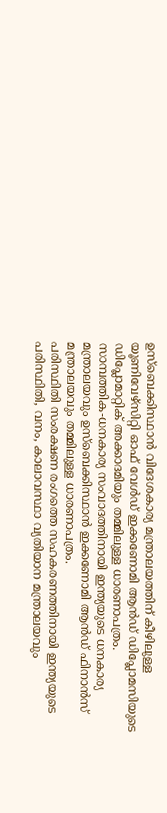ഉസ്ബെക്കിസ്ഥാന്‍ വിദേശകാര്യ മന്ത്രാലയത്തിന് കീഴിലുള്ള യൂണിവേഴ്‌സിറ്റി ഓഫ് വേള്‍ഡ് ഇക്കണോമി ആന്‍ഡ് ഡിപ്ലോമസിയുടെ ഡിപ്ലോമാറ്റിക് അക്കാദമിയും തമ്മിലുള്ള ധാരണാപത്രം.
സാമ്പത്തിക-ധനകാര്യ സംവാദത്തിനായി ഇന്ത്യയുടെ ധനകാര്യ മന്ത്രാലയവും ഉസ്ബെക്കിസ്ഥാന്‍ ഇക്കണോമി ആന്‍ഡ് ഫിനാന്‍സ് മന്ത്രാലയവും തമ്മിലുള്ള ധാരണാപത്രം.
പരിസ്ഥിതി സംരക്ഷണ രംഗത്തെ സഹകരണത്തിനായി ഇന്ത്യയുടെ പരിസ്ഥിതി, വനം, കാലാവസ്ഥാ വ്യതിയാന മന്ത്രാലയവും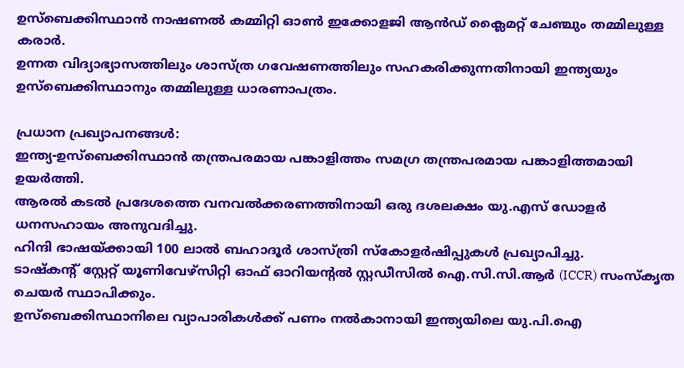ഉസ്ബെക്കിസ്ഥാന്‍ നാഷണല്‍ കമ്മിറ്റി ഓണ്‍ ഇക്കോളജി ആന്‍ഡ് ക്ലൈമറ്റ് ചേഞ്ചും തമ്മിലുള്ള കരാര്‍.
ഉന്നത വിദ്യാഭ്യാസത്തിലും ശാസ്ത്ര ഗവേഷണത്തിലും സഹകരിക്കുന്നതിനായി ഇന്ത്യയും ഉസ്ബെക്കിസ്ഥാനും തമ്മിലുള്ള ധാരണാപത്രം.

പ്രധാന പ്രഖ്യാപനങ്ങള്‍:
ഇന്ത്യ-ഉസ്ബെക്കിസ്ഥാന്‍ തന്ത്രപരമായ പങ്കാളിത്തം സമഗ്ര തന്ത്രപരമായ പങ്കാളിത്തമായി ഉയര്‍ത്തി.
ആരല്‍ കടല്‍ പ്രദേശത്തെ വനവല്‍ക്കരണത്തിനായി ഒരു ദശലക്ഷം യു.എസ് ഡോളര്‍ ധനസഹായം അനുവദിച്ചു.
ഹിന്ദി ഭാഷയ്ക്കായി 100 ലാല്‍ ബഹാദൂര്‍ ശാസ്ത്രി സ്‌കോളര്‍ഷിപ്പുകള്‍ പ്രഖ്യാപിച്ചു.
ടാഷ്‌കന്റ് സ്റ്റേറ്റ് യൂണിവേഴ്‌സിറ്റി ഓഫ് ഓറിയന്റല്‍ സ്റ്റഡീസില്‍ ഐ.സി.സി.ആര്‍ (ICCR) സംസ്‌കൃത ചെയര്‍ സ്ഥാപിക്കും.
ഉസ്ബെക്കിസ്ഥാനിലെ വ്യാപാരികള്‍ക്ക് പണം നല്‍കാനായി ഇന്ത്യയിലെ യു.പി.ഐ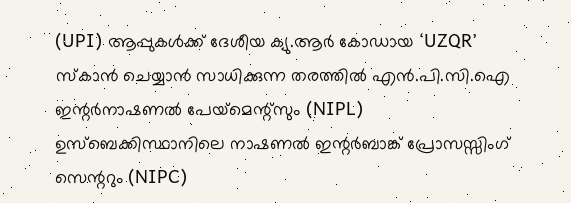(UPI) ആപ്പുകള്‍ക്ക് ദേശീയ ക്യു.ആര്‍ കോഡായ ‘UZQR’ സ്‌കാന്‍ ചെയ്യാന്‍ സാധിക്കുന്ന തരത്തില്‍ എന്‍.പി.സി.ഐ ഇന്റര്‍നാഷണല്‍ പേയ്‌മെന്റ്‌സും (NIPL) ഉസ്ബെക്കിസ്ഥാനിലെ നാഷണല്‍ ഇന്റര്‍ബാങ്ക് പ്രോസസ്സിംഗ് സെന്ററും (NIPC)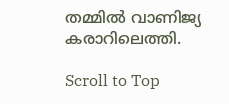തമ്മില്‍ വാണിജ്യ കരാറിലെത്തി.

Scroll to Top